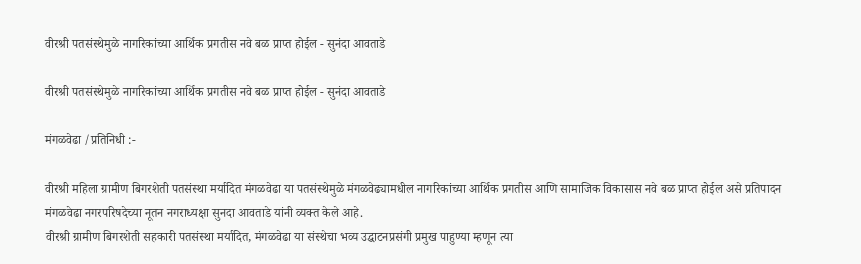वीरश्री पतसंस्थेमुळे नागरिकांच्या आर्थिक प्रगतीस नवे बळ प्राप्त होईल - सुनंदा आवताडे

वीरश्री पतसंस्थेमुळे नागरिकांच्या आर्थिक प्रगतीस नवे बळ प्राप्त होईल - सुनंदा आवताडे

मंगळवेढा /प्रतिनिधी :-

वीरश्री महिला ग्रामीण बिगरशेती पतसंस्था मर्यादित मंगळवेढा या पतसंस्थेमुळे मंगळवेढ्यामधील नागरिकांच्या आर्थिक प्रगतीस आणि सामाजिक विकासास नवे बळ प्राप्त होईल असे प्रतिपादन मंगळवेढा नगरपरिषदेच्या नूतन नगराध्यक्षा सुनदा आवताडे यांनी व्यक्त केले आहे.
वीरश्री ग्रामीण बिगरशेती सहकारी पतसंस्था मर्यादित, मंगळवेढा या संस्थेचा भव्य उद्घाटनप्रसंगी प्रमुख पाहुण्या म्हणून त्या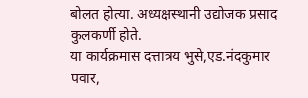बोलत होत्या. अध्यक्षस्थानी उद्योजक प्रसाद कुलकर्णी होते.
या कार्यक्रमास दत्तात्रय भुसे,एड.नंदकुमार पवार,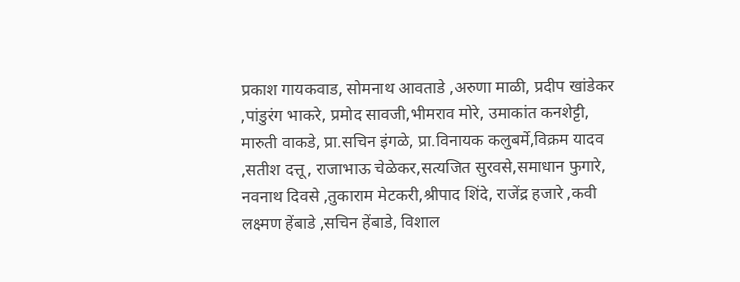प्रकाश गायकवाड, सोमनाथ आवताडे ,अरुणा माळी, प्रदीप खांडेकर ,पांडुरंग भाकरे, प्रमोद सावजी,भीमराव मोरे, उमाकांत कनशेट्टी, मारुती वाकडे, प्रा.सचिन इंगळे, प्रा.विनायक कलुबर्मे,विक्रम यादव ,सतीश दत्तू, राजाभाऊ चेळेकर,सत्यजित सुरवसे,समाधान फुगारे, नवनाथ दिवसे ,तुकाराम मेटकरी,श्रीपाद शिंदे, राजेंद्र हजारे ,कवी लक्ष्मण हेंबाडे ,सचिन हेंबाडे, विशाल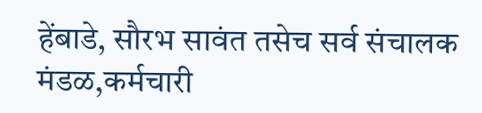हेंबाडे, सौरभ सावंत तसेच सर्व संचालक मंडळ,कर्मचारी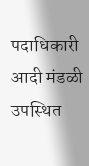पदाधिकारी आदी मंडळी उपस्थित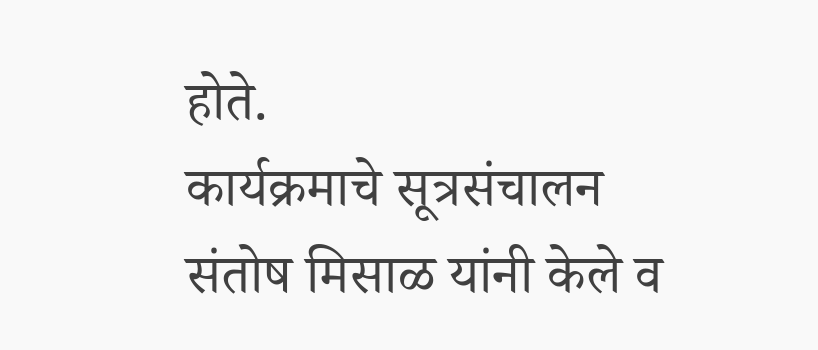होते.
कार्यक्रमाचे सूत्रसंचालन संतोष मिसाळ यांनी केले व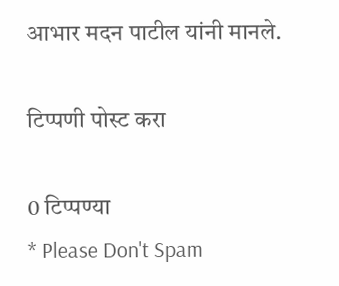आभार मदन पाटील यांनी मानले.

टिप्पणी पोस्ट करा

0 टिप्पण्या
* Please Don't Spam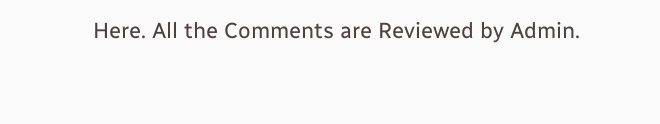Here. All the Comments are Reviewed by Admin.